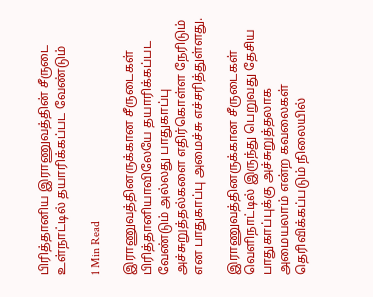பிரித்தானிய இராணுவத்தின் சீருடை உள்நாட்டில் தயாரிக்கப்பட வேண்டும்

1 Min Read

இராணுவத்தினருக்கான சீருடைகள் பிரித்தானியாவிலேயே தயாரிக்கப்பட வேண்டும் அல்லது பாதுகாப்பு அச்சுறுத்தல்களை எதிர்கொள்ள நேரிடும் என பாதுகாப்பு அமைச்சு எச்சரித்துள்ளது.

இராணுவத்தினருக்கான சீருடைகள் வெளிநாட்டில் இருந்து பெறுவது தேசிய பாதுகாப்புக்கு அச்சுறுத்தலாக அமையலாம் என்ற கவலைகள் தெரிவிக்கப்படும் நிலையில்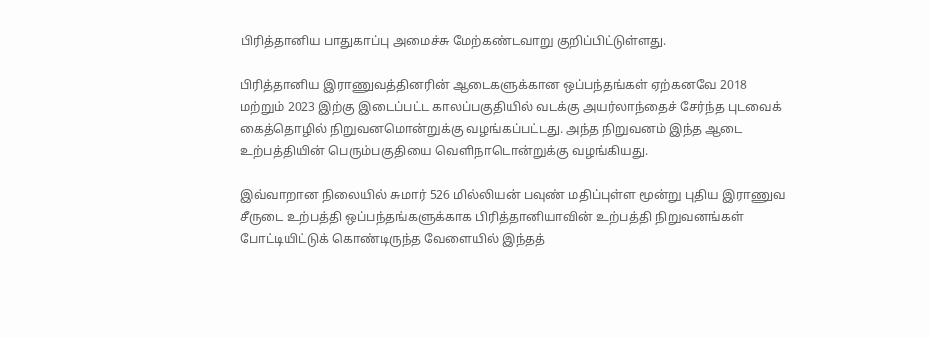பிரித்தானிய பாதுகாப்பு அமைச்சு மேற்கண்டவாறு குறிப்பிட்டுள்ளது.

பிரித்தானிய இராணுவத்தினரின் ஆடைகளுக்கான ஒப்பந்தங்கள் ஏற்கனவே 2018 மற்றும் 2023 இற்கு இடைப்பட்ட காலப்பகுதியில் வடக்கு அயர்லாந்தைச் சேர்ந்த புடவைக் கைத்தொழில் நிறுவனமொன்றுக்கு வழங்கப்பட்டது. அந்த நிறுவனம் இந்த ஆடை உற்பத்தியின் பெரும்பகுதியை வௌிநாடொன்றுக்கு வழங்கியது.

இவ்வாறான நிலையில் சுமார் 526 மில்லியன் பவுண் மதிப்புள்ள மூன்று புதிய இராணுவ சீருடை உற்பத்தி ஒப்பந்தங்களுக்காக பிரித்தானியாவின் உற்பத்தி நிறுவனங்கள் போட்டியிட்டுக் கொண்டிருந்த வேளையில் இந்தத்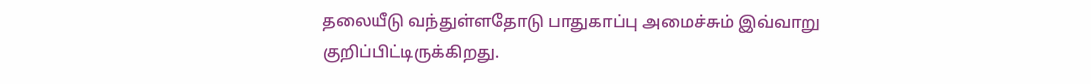தலையீடு வந்துள்ளதோடு பாதுகாப்பு அமைச்சும் இவ்வாறு குறிப்பிட்டிருக்கிறது.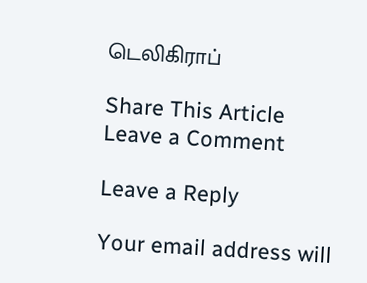டெலிகிராப்

Share This Article
Leave a Comment

Leave a Reply

Your email address will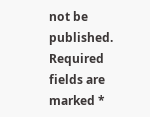not be published. Required fields are marked *